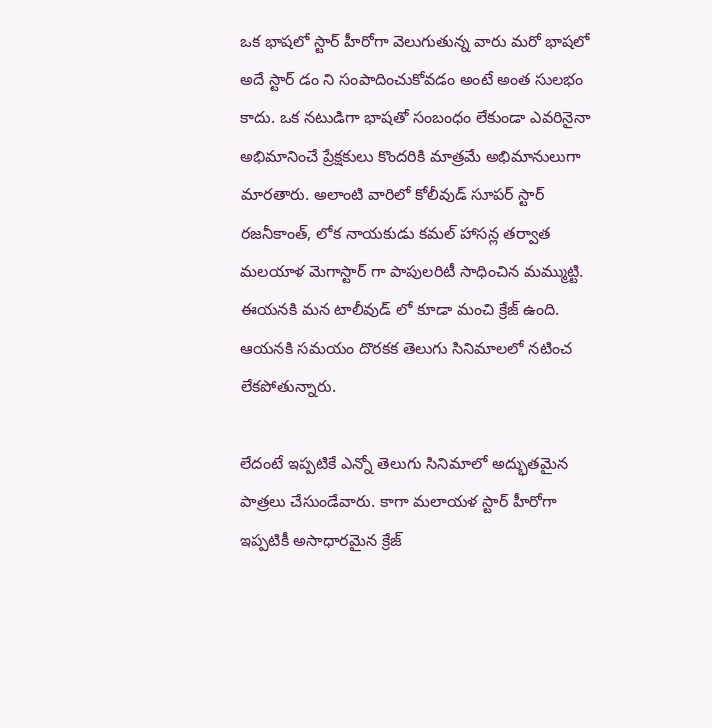ఒక భాషలో స్టార్ హీరోగా వెలుగుతున్న వారు మరో భాషలో అదే స్టార్ డం ని సంపాదించుకోవడం అంటే అంత సులభం కాదు. ఒక నటుడిగా భాషతో సంబంధం లేకుండా ఎవరినైనా అభిమానించే ప్రేక్షకులు కొందరికి మాత్రమే అభిమానులుగా మారతారు. అలాంటి వారిలో కోలీవుడ్ సూపర్ స్టార్ రజనీకాంత్, లోక నాయకుడు కమల్ హాసన్ల తర్వాత మలయాళ మెగాస్టార్ గా పాపులరిటీ సాధించిన మమ్ముట్టి. ఈయనకి మన టాలీవుడ్ లో కూడా మంచి క్రేజ్ ఉంది. ఆయనకి సమయం దొరకక తెలుగు సినిమాలలో నటించ లేకపోతున్నారు.

లేదంటే ఇప్పటికే ఎన్నో తెలుగు సినిమాలో అద్భుతమైన పాత్రలు చేసుండేవారు. కాగా మలాయళ స్టార్ హీరోగా ఇప్పటికీ అసాధారమైన క్రేజ్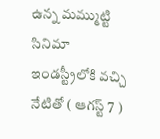ఉన్న మమ్ముట్టి సినిమా ఇండస్ట్రీలోకి వచ్చి నేటితో ( ఆగస్ట్ 7 )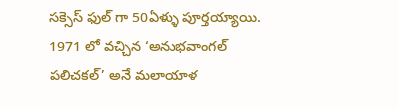సక్సెస్ ఫుల్ గా 50ఏళ్ళు పూర్తయ్యాయి. 1971 లో వచ్చిన ‘అనుభవాంగల్ పలిచకల్’ అనే మలాయాళ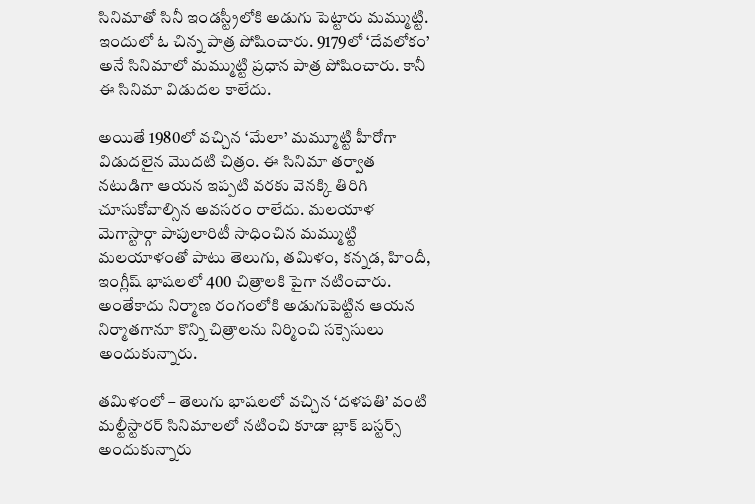సినిమాతో సినీ ఇండస్ట్రీలోకి అడుగు పెట్టారు మమ్ముట్టి. ఇందులో ఓ చిన్న పాత్ర పోషించారు. 9179లో ‘దేవలోకం’ అనే సినిమాలో మమ్ముట్టి ప్రధాన పాత్ర పోషించారు. కానీ ఈ సినిమా విడుదల కాలేదు.

అయితే 1980లో వచ్చిన ‘మేలా’ మమ్మూట్టి హీరోగా విడుదలైన మొదటి చిత్రం. ఈ సినిమా తర్వాత నటుడిగా ఆయన ఇప్పటి వరకు వెనక్కి తిరిగి చూసుకోవాల్సిన అవసరం రాలేదు. మలయాళ మెగాస్టార్గా పాపులారిటీ సాధించిన మమ్ముట్టి మలయాళంతో పాటు తెలుగు, తమిళం, కన్నడ, హిందీ, ఇంగ్లీష్ భాషలలో 400 చిత్రాలకి పైగా నటించారు. అంతేకాదు నిర్మాణ రంగంలోకి అడుగుపెట్టిన ఆయన నిర్మాతగానూ కొన్ని చిత్రాలను నిర్మించి సక్సెసులు అందుకున్నారు.

తమిళంలో – తెలుగు భాషలలో వచ్చిన ‘దళపతి’ వంటి మల్టీస్టారర్ సినిమాలలో నటించి కూడా బ్లాక్ బస్టర్స్ అందుకున్నారు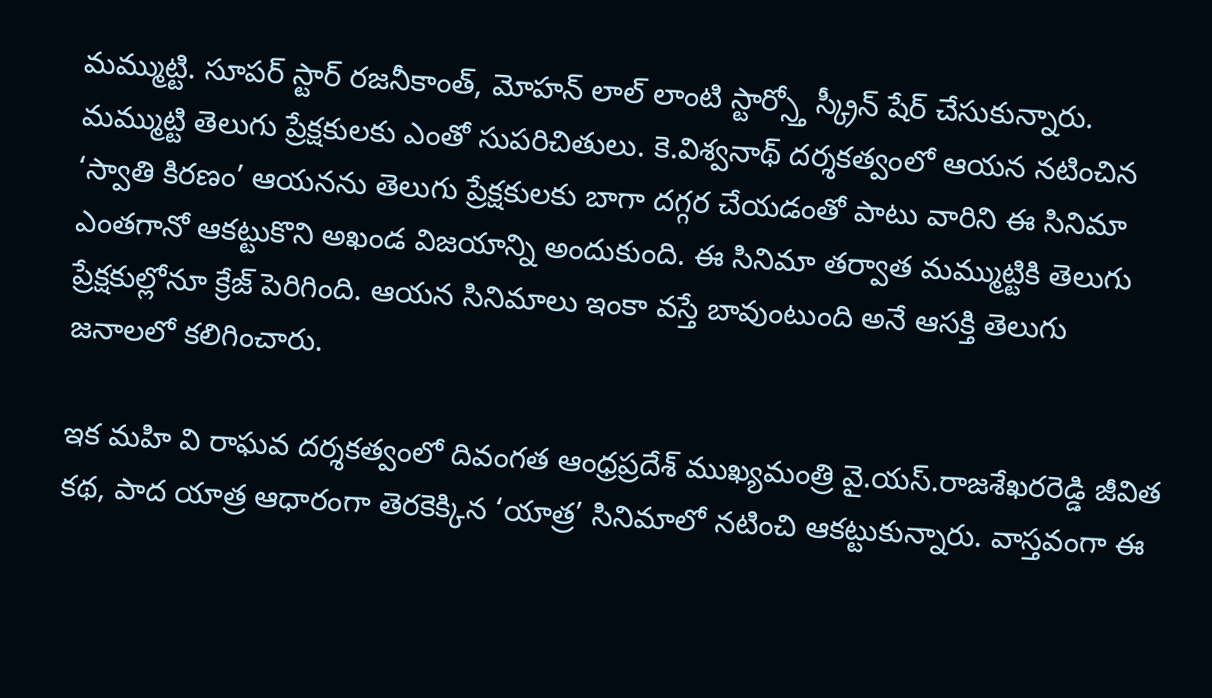మమ్ముట్టి. సూపర్ స్టార్ రజనీకాంత్, మోహన్ లాల్ లాంటి స్టార్స్తో స్క్రీన్ షేర్ చేసుకున్నారు. మమ్ముట్టి తెలుగు ప్రేక్షకులకు ఎంతో సుపరిచితులు. కె.విశ్వనాథ్ దర్శకత్వంలో ఆయన నటించిన ‘స్వాతి కిరణం’ ఆయనను తెలుగు ప్రేక్షకులకు బాగా దగ్గర చేయడంతో పాటు వారిని ఈ సినిమా ఎంతగానో ఆకట్టుకొని అఖండ విజయాన్ని అందుకుంది. ఈ సినిమా తర్వాత మమ్ముట్టికి తెలుగు ప్రేక్షకుల్లోనూ క్రేజ్ పెరిగింది. ఆయన సినిమాలు ఇంకా వస్తే బావుంటుంది అనే ఆసక్తి తెలుగు జనాలలో కలిగించారు.

ఇక మహి వి రాఘవ దర్శకత్వంలో దివంగత ఆంధ్రప్రదేశ్ ముఖ్యమంత్రి వై.యస్.రాజశేఖరరెడ్డి జీవిత కథ, పాద యాత్ర ఆధారంగా తెరకెక్కిన ‘యాత్ర’ సినిమాలో నటించి ఆకట్టుకున్నారు. వాస్తవంగా ఈ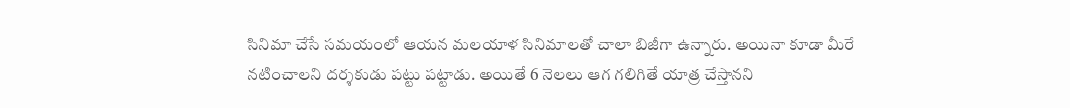సినిమా చేసే సమయంలో ఆయన మలయాళ సినిమాలతో చాలా బిజీగా ఉన్నారు. అయినా కూడా మీరే నటించాలని దర్శకుడు పట్టు పట్టాడు. అయితే 6 నెలలు ఆగ గలిగితే యాత్ర చేస్తానని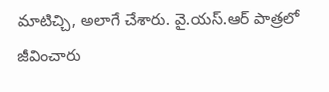మాటిచ్చి, అలాగే చేశారు. వై.యస్.ఆర్ పాత్రలో జీవించారు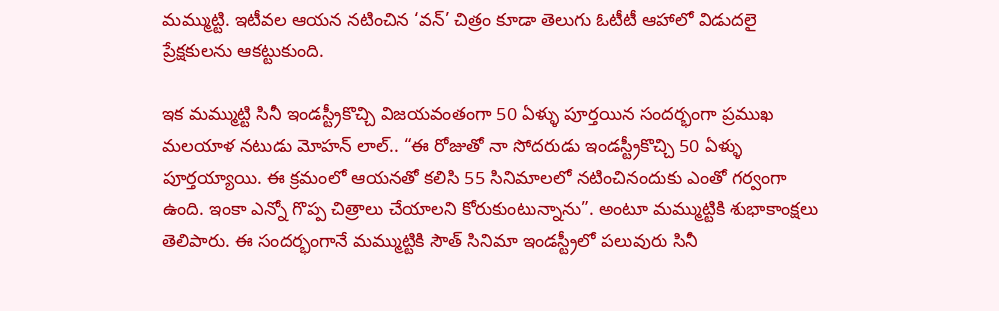మమ్ముట్టి. ఇటీవల ఆయన నటించిన ‘వన్’ చిత్రం కూడా తెలుగు ఓటీటీ ఆహాలో విడుదలై ప్రేక్షకులను ఆకట్టుకుంది.

ఇక మమ్ముట్టి సినీ ఇండస్ట్రీకొచ్చి విజయవంతంగా 50 ఏళ్ళు పూర్తయిన సందర్భంగా ప్రముఖ మలయాళ నటుడు మోహన్ లాల్.. “ఈ రోజుతో నా సోదరుడు ఇండస్ట్రీకొచ్చి 50 ఏళ్ళు పూర్తయ్యాయి. ఈ క్రమంలో ఆయనతో కలిసి 55 సినిమాలలో నటించినందుకు ఎంతో గర్వంగా ఉంది. ఇంకా ఎన్నో గొప్ప చిత్రాలు చేయాలని కోరుకుంటున్నాను”. అంటూ మమ్ముట్టికి శుభాకాంక్షలు తెలిపారు. ఈ సందర్భంగానే మమ్ముట్టికి సౌత్ సినిమా ఇండస్ట్రీలో పలువురు సినీ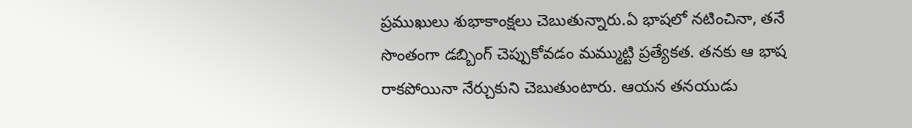ప్రముఖులు శుభాకాంక్షలు చెబుతున్నారు.ఏ భాషలో నటించినా, తనే సొంతంగా డబ్బింగ్ చెప్పుకోవడం మమ్ముట్టి ప్రత్యేకత. తనకు ఆ భాష రాకపోయినా నేర్చుకుని చెబుతుంటారు. ఆయన తనయుడు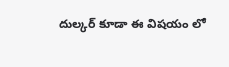దుల్కర్ కూడా ఈ విషయం లో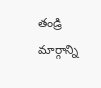తండ్రి మార్గాన్ని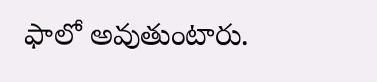ఫాలో అవుతుంటారు.